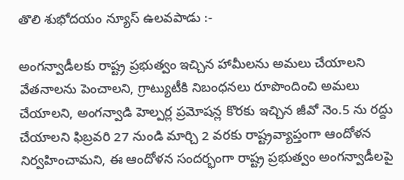తొలి శుభోదయం న్యూస్ ఉలవపాడు :-

అంగన్వాడీలకు రాష్ట్ర ప్రభుత్వం ఇచ్చిన హామీలను అమలు చేయాలని వేతనాలను పెంచాలని, గ్రాట్యుటీకి నిబంధనలు రూపొందించి అమలు చేయాలని, అంగన్వాడి హెల్పర్ల ప్రమోషన్ల కొరకు ఇచ్చిన జీవో నెం.5 ను రద్దు చేయాలని ఫిబ్రవరి 27 నుండి మార్చి 2 వరకు రాష్ట్రవ్యాప్తంగా ఆందోళన నిర్వహించామని, ఈ ఆందోళన సందర్భంగా రాష్ట్ర ప్రభుత్వం అంగన్వాడీలపై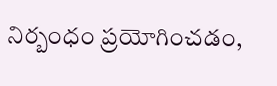నిర్బంధం ప్రయోగించడం,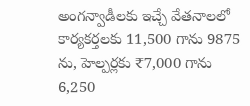అంగన్వాడీలకు ఇచ్చే వేతనాలలో కార్యకర్తలకు 11,500 గాను 9875 ను, హెల్పర్లకు ₹7,000 గాను 6,250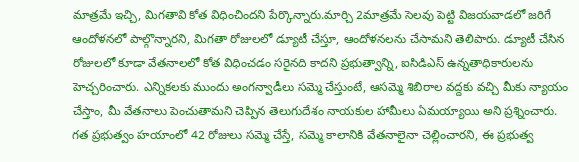మాత్రమే ఇచ్చి, మిగతావి కోత విధించిందని పేర్కొన్నారు.మార్చి 2మాత్రమే సెలవు పెట్టి విజయవాడలో జరిగే ఆందోళనలో పాల్గొన్నారని, మిగతా రోజులలో డ్యూటీ చేస్తూ, ఆందోళనలను చేసామని తెలిపారు. డ్యూటీ చేసిన రోజులలో కూడా వేతనాలలో కోత విధించడం సరైనది కాదని ప్రభుత్వాన్ని, ఐసిడిఎస్ ఉన్నతాధికారులను హెచ్చరించారు. ఎన్నికలకు ముందు అంగన్వాడీలు సమ్మె చేస్తుంటే, ఆసమ్మె శిబిరాల వద్దకు వచ్చి మీకు న్యాయం చేస్తాం, మీ వేతనాలు పెంచుతామని చెప్పిన తెలుగుదేశం నాయకుల హామీలు ఏమయ్యాయి అని ప్రశ్నించారు. గత ప్రభుత్వం హయాంలో 42 రోజులు సమ్మె చేస్తే, సమ్మె కాలానికి వేతనాలైనా చెల్లించారని, ఈ ప్రభుత్వ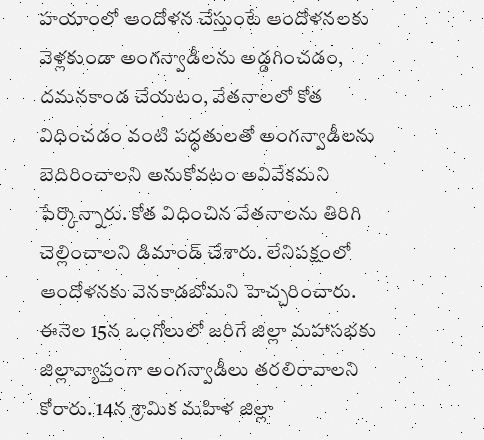హయాంలో ఆందోళన చేస్తుంటే ఆందోళనలకు వెళ్లకుండా అంగన్వాడీలను అడ్డగించడం, దమనకాండ చేయటం, వేతనాలలో కోత విధించడం వంటి పద్ధతులతో అంగన్వాడీలను బెదిరించాలని అనుకోవటం అవివేకమని పేర్కొన్నారు. కోత విధించిన వేతనాలను తిరిగి చెల్లించాలని డిమాండ్ చేశారు. లేనిపక్షంలో ఆందోళనకు వెనకాడబోమని హెచ్చరించారు. ఈనెల 15న ఒంగోలులో జరిగే జిల్లా మహాసభకు జిల్లావ్యాప్తంగా అంగన్వాడీలు తరలిరావాలని కోరారు. 14న శ్రామిక మహిళ జిల్లా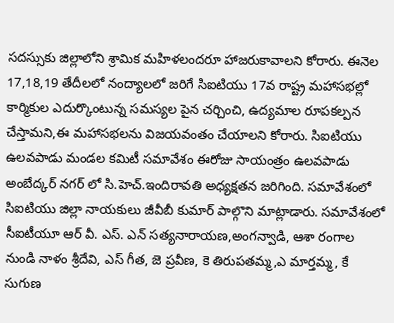సదస్సుకు జిల్లాలోని శ్రామిక మహిళలందరూ హాజరుకావాలని కోరారు. ఈనెల 17,18,19 తేదీలలో నంద్యాలలో జరిగే సిఐటియు 17వ రాష్ట్ర మహాసభల్లో కార్మికుల ఎదుర్కొంటున్న సమస్యల పైన చర్చించి, ఉద్యమాల రూపకల్పన చేస్తామని,ఈ మహాసభలను విజయవంతం చేయాలని కోరారు. సిఐటియు ఉలవపాడు మండల కమిటీ సమావేశం ఈరోజు సాయంత్రం ఉలవపాడు అంబేద్కర్ నగర్ లో సి.హెచ్.ఇందిరావతి అధ్యక్షతన జరిగింది. సమావేశంలో సిఐటియు జిల్లా నాయకులు జీవీబీ కుమార్ పాల్గొని మాట్లాడారు. సమావేశంలో సీఐటీయూ ఆర్ వీ. ఎస్. ఎన్ సత్యనారాయణ,అంగన్వాడి, ఆశా రంగాల నుండి నాళం శ్రీదేవి, ఎస్ గీత, జె ప్రవీణ, కె తిరుపతమ్మ,ఎ మార్తమ్మ, కే సుగుణ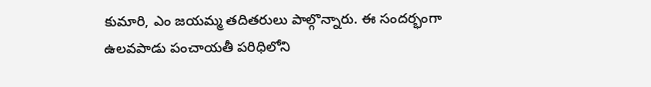కుమారి, ఎం జయమ్మ తదితరులు పాల్గొన్నారు. ఈ సందర్భంగా ఉలవపాడు పంచాయతీ పరిధిలోని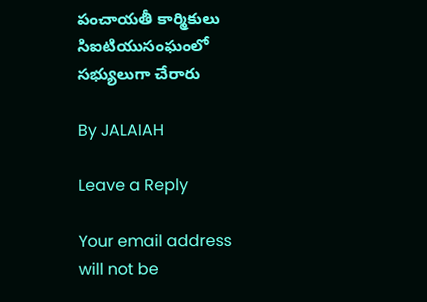పంచాయతీ కార్మికులు సిఐటియుసంఘంలో సభ్యులుగా చేరారు

By JALAIAH

Leave a Reply

Your email address will not be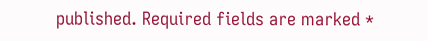published. Required fields are marked *